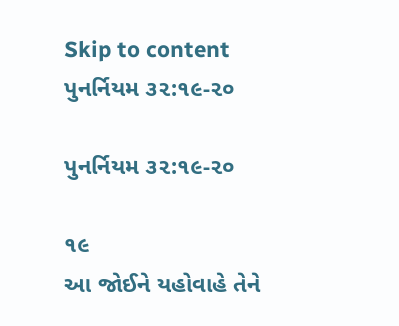Skip to content
પુનર્નિયમ ૩૨:૧૯-૨૦

પુનર્નિયમ ૩૨:૧૯-૨૦

૧૯
આ જોઈને યહોવાહે તેને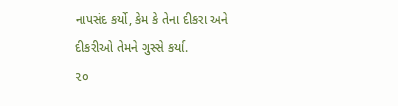નાપસંદ કર્યો, કેમ કે તેના દીકરા અને દીકરીઓ તેમને ગુસ્સે કર્યા.
૨૦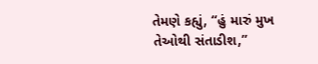તેમણે કહ્યું, “હું મારું મુખ તેઓથી સંતાડીશ,”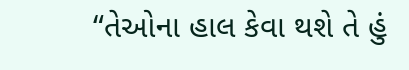“તેઓના હાલ કેવા થશે તે હું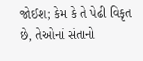જોઈશ; કેમ કે તે પેઢી વિકૃત છે, તેઓનાં સંતાનો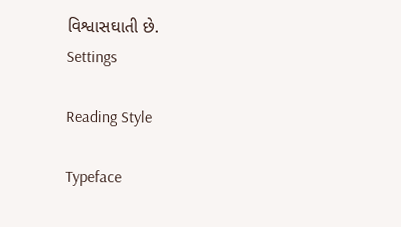વિશ્વાસઘાતી છે.
Settings

Reading Style

Typeface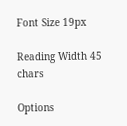Font Size 19px

Reading Width 45 chars

Options